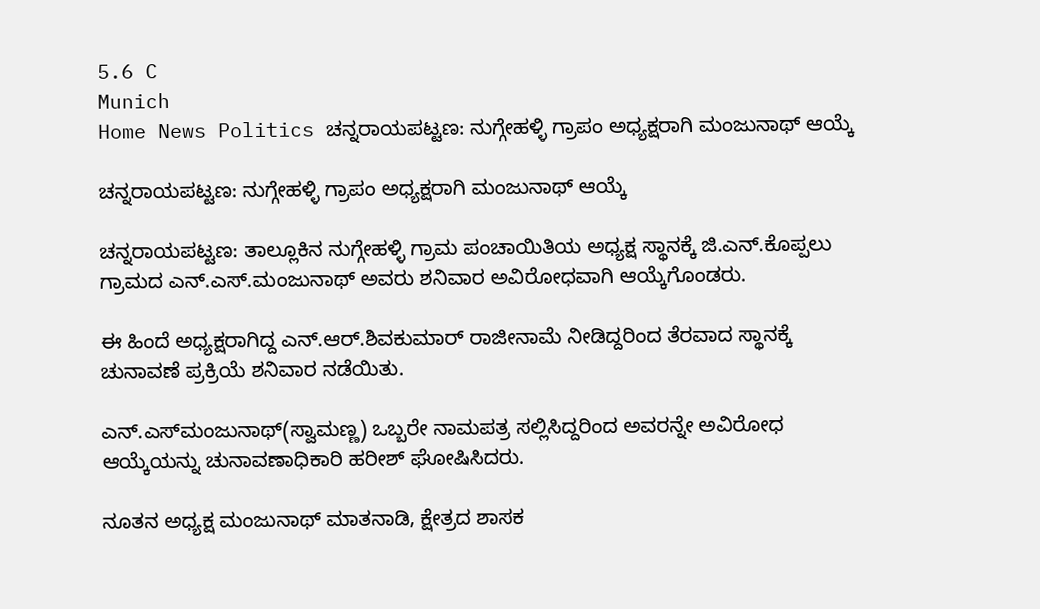5.6 C
Munich
Home News Politics ಚನ್ನರಾಯಪಟ್ಟಣ: ನುಗ್ಗೇಹಳ್ಳಿ ಗ್ರಾಪಂ ಅಧ್ಯಕ್ಷರಾಗಿ ಮಂಜುನಾಥ್ ಆಯ್ಕೆ

ಚನ್ನರಾಯಪಟ್ಟಣ: ನುಗ್ಗೇಹಳ್ಳಿ ಗ್ರಾಪಂ ಅಧ್ಯಕ್ಷರಾಗಿ ಮಂಜುನಾಥ್ ಆಯ್ಕೆ

ಚನ್ನರಾಯಪಟ್ಟಣ: ತಾಲ್ಲೂಕಿನ ನುಗ್ಗೇಹಳ್ಳಿ ಗ್ರಾಮ ಪಂಚಾಯಿತಿಯ ಅಧ್ಯಕ್ಷ ಸ್ಥಾನಕ್ಕೆ ಜಿ.ಎನ್.ಕೊಪ್ಪಲು ಗ್ರಾಮದ ಎನ್.ಎಸ್‌.ಮಂಜುನಾಥ್ ಅವರು ಶನಿವಾರ ಅವಿರೋಧವಾಗಿ ಆಯ್ಕೆಗೊಂಡರು.

ಈ ಹಿಂದೆ ಅಧ್ಯಕ್ಷರಾಗಿದ್ದ ಎನ್.ಆರ್.ಶಿವಕುಮಾರ್ ರಾಜೀನಾಮೆ ನೀಡಿದ್ದರಿಂದ ತೆರವಾದ ಸ್ಥಾನಕ್ಕೆ ಚುನಾವಣೆ ಪ್ರಕ್ರಿಯೆ ಶನಿವಾರ ನಡೆಯಿತು.

ಎನ್.ಎಸ್‌ಮಂಜುನಾಥ್(ಸ್ವಾಮಣ್ಣ) ಒಬ್ಬರೇ ನಾಮಪತ್ರ ಸಲ್ಲಿಸಿದ್ದರಿಂದ ಅವರನ್ನೇ ಅವಿರೋಧ ಆಯ್ಕೆಯನ್ನು ಚುನಾವಣಾಧಿಕಾರಿ ಹರೀಶ್ ಘೋಷಿಸಿದರು.

ನೂತನ ಅಧ್ಯಕ್ಷ ಮಂಜುನಾಥ್ ಮಾತನಾಡಿ, ಕ್ಷೇತ್ರದ ಶಾಸಕ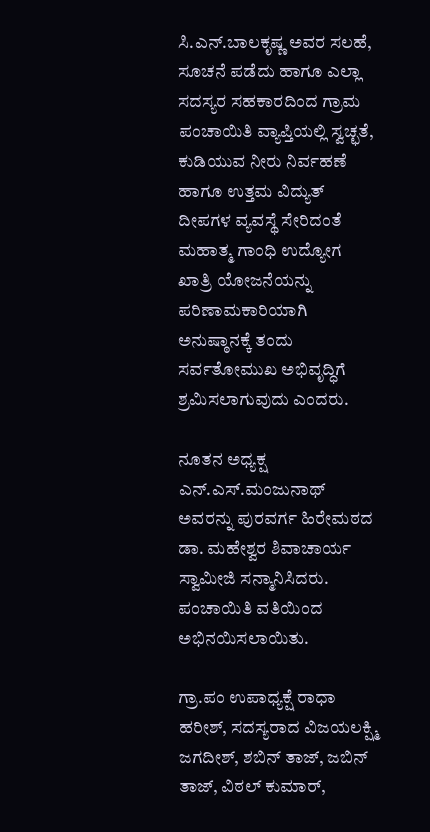ಸಿ.ಎನ್.ಬಾಲಕೃಷ್ಣ ಅವರ ಸಲಹೆ, ಸೂಚನೆ ಪಡೆದು ಹಾಗೂ ಎಲ್ಲಾ ಸದಸ್ಯರ ಸಹಕಾರದಿಂದ ಗ್ರಾಮ ಪಂಚಾಯಿತಿ ವ್ಯಾಪ್ತಿಯಲ್ಲಿ ಸ್ವಚ್ಛತೆ, ಕುಡಿಯುವ ನೀರು ನಿರ್ವಹಣೆ ಹಾಗೂ ಉತ್ತಮ ವಿದ್ಯುತ್ ದೀಪಗಳ ವ್ಯವಸ್ಥೆ ಸೇರಿದಂತೆ ಮಹಾತ್ಮ ಗಾಂಧಿ ಉದ್ಯೋಗ ಖಾತ್ರಿ ಯೋಜನೆಯನ್ನು ಪರಿಣಾಮಕಾರಿಯಾಗಿ ಅನುಷ್ಠಾನಕ್ಕೆ ತಂದು ಸರ್ವತೋಮುಖ ಅಭಿವೃದ್ಧಿಗೆ ಶ್ರಮಿಸಲಾಗುವುದು ಎಂದರು.

ನೂತನ ಅಧ್ಯಕ್ಷ ಎನ್.ಎಸ್.ಮಂಜುನಾಥ್ ಅವರನ್ನು ಪುರವರ್ಗ ಹಿರೇಮಠದ ಡಾ. ಮಹೇಶ್ವರ ಶಿವಾಚಾರ್ಯ ಸ್ವಾಮೀಜಿ ಸನ್ಮಾನಿಸಿದರು. ಪಂಚಾಯಿತಿ ವತಿಯಿಂದ ಅಭಿನಯಿಸಲಾಯಿತು.

ಗ್ರಾ.ಪಂ ಉಪಾಧ್ಯಕ್ಷೆ ರಾಧಾ ಹರೀಶ್, ಸದಸ್ಯರಾದ ವಿಜಯಲಕ್ಷ್ಮಿ ಜಗದೀಶ್, ಶಬಿನ್ ತಾಜ್, ಜಬಿನ್ ತಾಜ್, ವಿಠಲ್ ಕುಮಾರ್,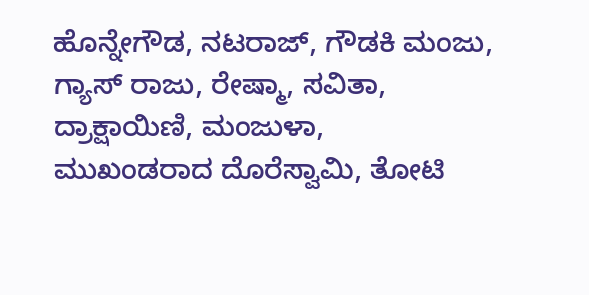ಹೊನ್ನೇಗೌಡ, ನಟರಾಜ್, ಗೌಡಕಿ ಮಂಜು, ಗ್ಯಾಸ್ ರಾಜು, ರೇಷ್ಮಾ, ಸವಿತಾ, ದ್ರಾಕ್ಷಾಯಿಣಿ, ಮಂಜುಳಾ,
ಮುಖಂಡರಾದ ದೊರೆಸ್ವಾಮಿ, ತೋಟಿ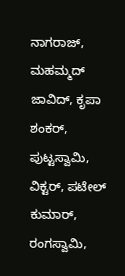ನಾಗರಾಜ್, ಮಹಮ್ಮದ್ ಜಾವಿದ್, ಕೃಪಾ ಶಂಕರ್, ಪುಟ್ಟಸ್ವಾಮಿ, ವಿಕ್ಟರ್, ಪಟೇಲ್ ಕುಮಾರ್, ರಂಗಸ್ವಾಮಿ,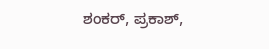ಶಂಕರ್, ಪ್ರಕಾಶ್,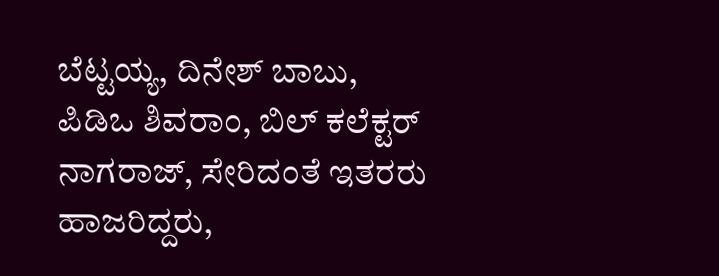ಬೆಟ್ಟಯ್ಯ, ದಿನೇಶ್ ಬಾಬು, ಪಿಡಿಒ ಶಿವರಾಂ, ಬಿಲ್ ಕಲೆಕ್ಟರ್ ನಾಗರಾಜ್, ಸೇರಿದಂತೆ ಇತರರು ಹಾಜರಿದ್ದರು,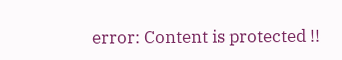error: Content is protected !!